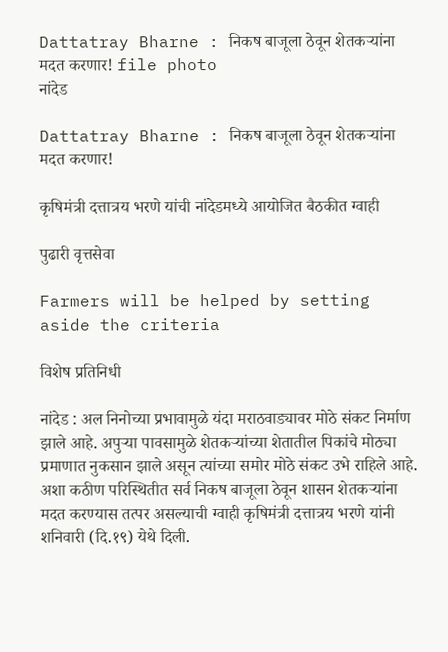Dattatray Bharne : निकष बाजूला ठेवून शेतकऱ्यांना मदत करणार! file photo
नांदेड

Dattatray Bharne : निकष बाजूला ठेवून शेतकऱ्यांना मदत करणार!

कृषिमंत्री दत्तात्रय भरणे यांची नांदेडमध्ये आयोजित बैठकीत ग्वाही

पुढारी वृत्तसेवा

Farmers will be helped by setting aside the criteria

विशेष प्रतिनिधी

नांदेड : अल निनोच्या प्रभावामुळे यंदा मराठवाड्यावर मोठे संकट निर्माण झाले आहे. अपुऱ्या पावसामुळे शेतकऱ्यांच्या शेतातील पिकांचे मोठ्या प्रमाणात नुकसान झाले असून त्यांच्या समोर मोठे संकट उभे राहिले आहे. अशा कठीण परिस्थितीत सर्व निकष बाजूला ठेवून शासन शेतकऱ्यांना मदत करण्यास तत्पर असल्याची ग्वाही कृषिमंत्री दत्तात्रय भरणे यांनी शनिवारी (दि.१९) येथे दिली.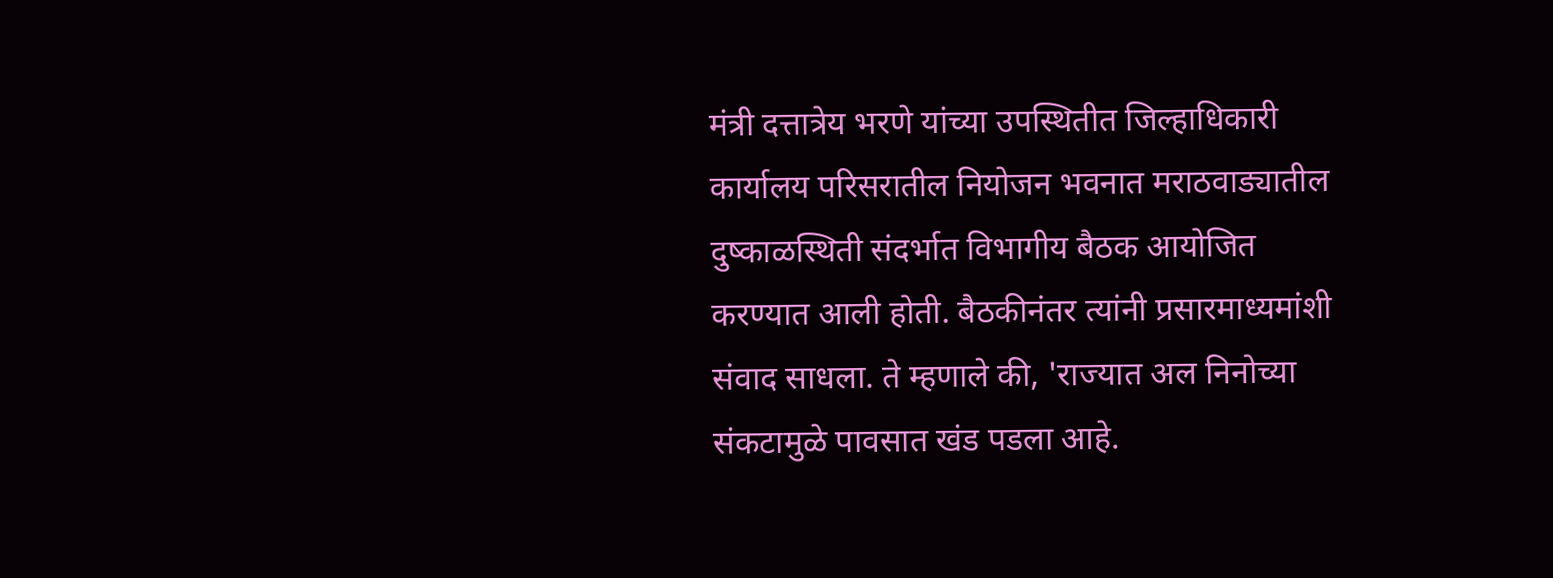मंत्री दत्तात्रेय भरणे यांच्या उपस्थितीत जिल्हाधिकारी कार्यालय परिसरातील नियोजन भवनात मराठवाड्यातील दुष्काळस्थिती संदर्भात विभागीय बैठक आयोजित करण्यात आली होती. बैठकीनंतर त्यांनी प्रसारमाध्यमांशी संवाद साधला. ते म्हणाले की, 'राज्यात अल निनोच्या संकटामुळे पावसात खंड पडला आहे.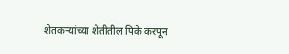शेतकऱ्यांच्या शेतीतील पिके करपून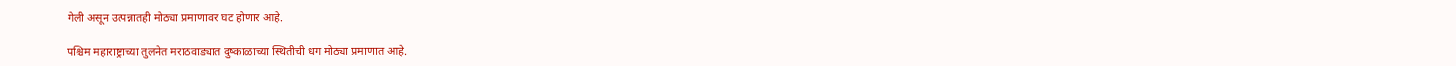गेली असून उत्पन्नातही मोठ्या प्रमाणावर घट होणार आहे.

पश्चिम महाराष्ट्राच्या तुलनेत मराठवाड्यात दुष्काळाच्या स्थितीची धग मोठ्या प्रमाणात आहे.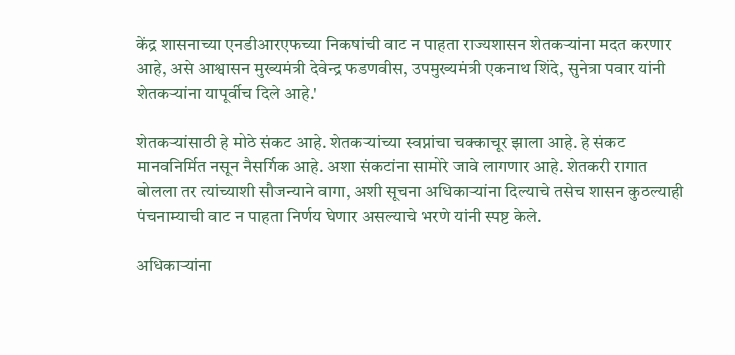केंद्र शासनाच्या एनडीआरएफच्या निकषांची वाट न पाहता राज्यशासन शेतकऱ्यांना मदत करणार आहे, असे आश्वासन मुख्यमंत्री देवेन्द्र फडणवीस, उपमुख्यमंत्री एकनाथ शिंदे, सुनेत्रा पवार यांनी शेतकऱ्यांना यापूर्वीच दिले आहे.'

शेतकऱ्यांसाठी हे मोठे संकट आहे. शेतकऱ्यांच्या स्वप्नांचा चक्काचूर झाला आहे. हे संकट मानवनिर्मित नसून नैसर्गिक आहे. अशा संकटांना सामोरे जावे लागणार आहे. शेतकरी रागात बोलला तर त्यांच्याशी सौजन्याने वागा, अशी सूचना अधिकाऱ्यांना दिल्याचे तसेच शासन कुठल्याही पंचनाम्याची वाट न पाहता निर्णय घेणार असल्याचे भरणे यांनी स्पष्ट केले.

अधिकाऱ्यांना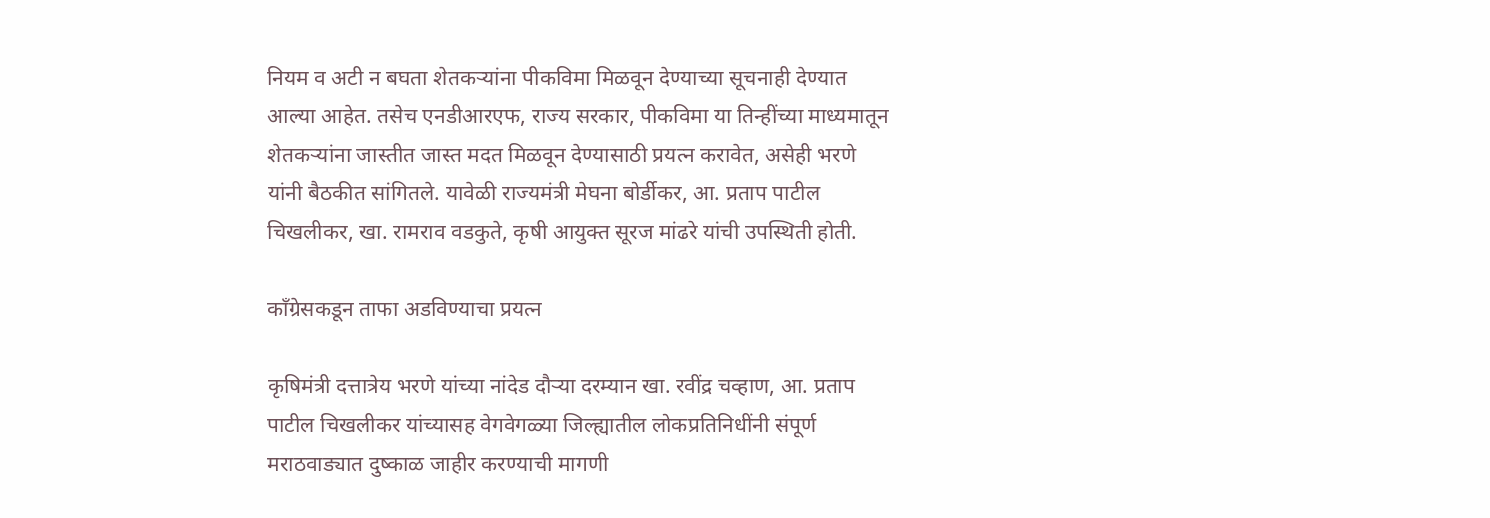नियम व अटी न बघता शेतकऱ्यांना पीकविमा मिळवून देण्याच्या सूचनाही देण्यात आल्या आहेत. तसेच एनडीआरएफ, राज्य सरकार, पीकविमा या तिन्हींच्या माध्यमातून शेतकऱ्यांना जास्तीत जास्त मदत मिळवून देण्यासाठी प्रयत्न करावेत, असेही भरणे यांनी बैठकीत सांगितले. यावेळी राज्यमंत्री मेघना बोर्डीकर, आ. प्रताप पाटील चिखलीकर, खा. रामराव वडकुते, कृषी आयुक्त सूरज मांढरे यांची उपस्थिती होती.

काँग्रेसकडून ताफा अडविण्याचा प्रयत्न

कृषिमंत्री दत्तात्रेय भरणे यांच्या नांदेड दौऱ्या दरम्यान खा. रवींद्र चव्हाण, आ. प्रताप पाटील चिखलीकर यांच्यासह वेगवेगळ्या जिल्ह्यातील लोकप्रतिनिधींनी संपूर्ण मराठवाड्यात दुष्काळ जाहीर करण्याची मागणी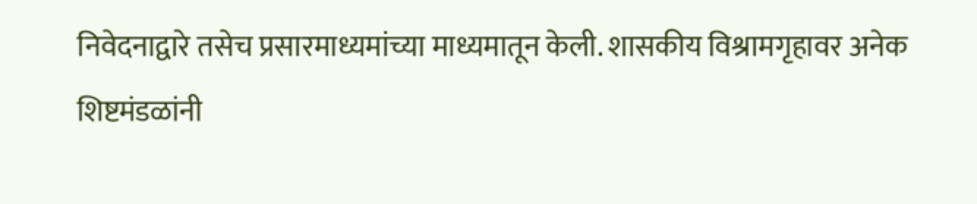निवेदनाद्वारे तसेच प्रसारमाध्यमांच्या माध्यमातून केली. शासकीय विश्रामगृहावर अनेक शिष्टमंडळांनी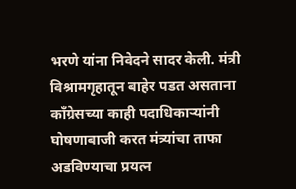भरणे यांना निवेदने सादर केली. मंत्री विश्रामगृहातून बाहेर पडत असताना काँग्रेसच्या काही पदाधिकाऱ्यांनी घोषणाबाजी करत मंत्र्यांचा ताफा अडविण्याचा प्रयत्न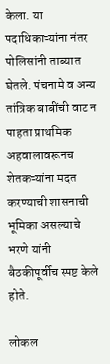केला. या पदाधिकाऱ्यांना नंतर पोलिसांनी ताब्यात घेतले. पंचनामे व अन्य तांत्रिक बाबींची वाट न पाहता प्राथमिक अहवालावरूनच शेतकऱ्यांना मदत करण्याची शासनाची भूमिका असल्याचे भरणे यांनी बैठकीपूर्वीच स्पष्ट केले होते.

लोकल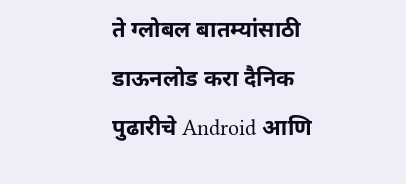ते ग्लोबल बातम्यांसाठी डाऊनलोड करा दैनिक पुढारीचे Android आणि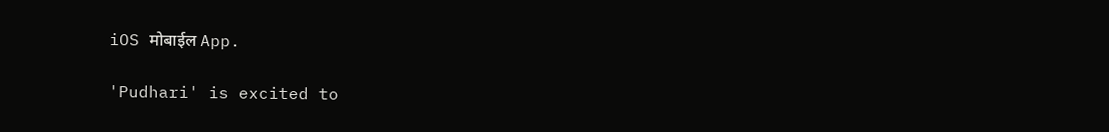iOS मोबाईल App.

'Pudhari' is excited to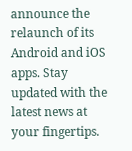announce the relaunch of its Android and iOS apps. Stay updated with the latest news at your fingertips.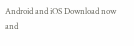Android and iOS Download now and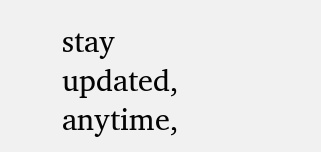stay updated, anytime,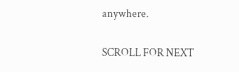anywhere.

SCROLL FOR NEXT